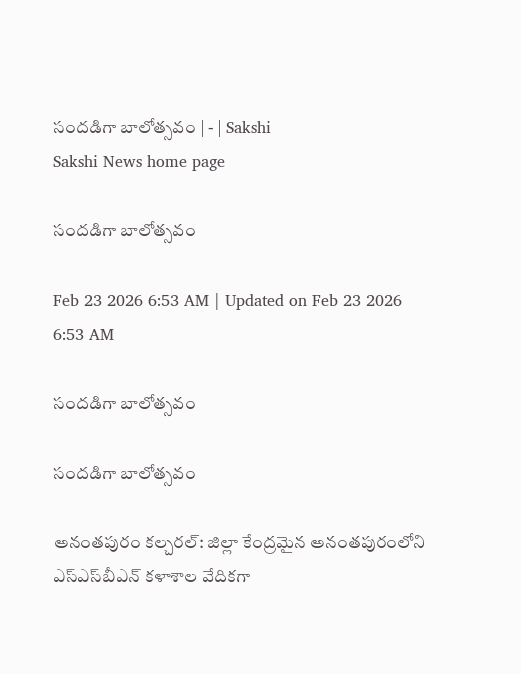సందడిగా బాలోత్సవం | - | Sakshi
Sakshi News home page

సందడిగా బాలోత్సవం

Feb 23 2026 6:53 AM | Updated on Feb 23 2026 6:53 AM

సందడిగా బాలోత్సవం

సందడిగా బాలోత్సవం

అనంతపురం కల్చరల్‌: జిల్లా కేంద్రమైన అనంతపురంలోని ఎస్‌ఎస్‌బీఎన్‌ కళాశాల వేదికగా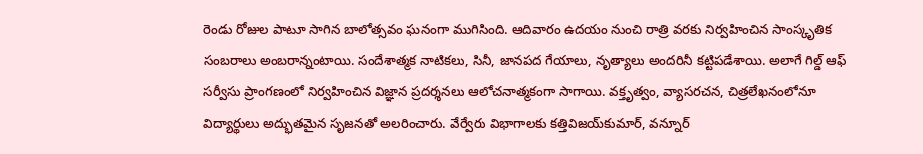రెండు రోజుల పాటూ సాగిన బాలోత్సవం ఘనంగా ముగిసింది. ఆదివారం ఉదయం నుంచి రాత్రి వరకు నిర్వహించిన సాంస్కృతిక సంబరాలు అంబరాన్నంటాయి. సందేశాత్మక నాటికలు, సినీ, జానపద గేయాలు, నృత్యాలు అందరినీ కట్టిపడేశాయి. అలాగే గిల్డ్‌ ఆఫ్‌ సర్వీసు ప్రాంగణంలో నిర్వహించిన విజ్ఞాన ప్రదర్శనలు ఆలోచనాత్మకంగా సాగాయి. వక్తృత్వం, వ్యాసరచన, చిత్రలేఖనంలోనూ విద్యార్థులు అద్భుతమైన సృజనతో అలరించారు. వేర్వేరు విభాగాలకు కత్తివిజయ్‌కుమార్‌, వన్నూర్‌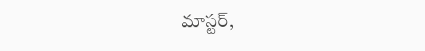మాస్టర్‌,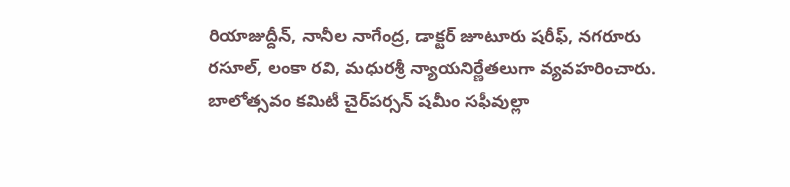రియాజుద్దీన్‌, నానీల నాగేంద్ర, డాక్టర్‌ జూటూరు షరీఫ్‌, నగరూరు రసూల్‌, లంకా రవి, మధురశ్రీ న్యాయనిర్ణేతలుగా వ్యవహరించారు. బాలోత్సవం కమిటీ చైర్‌పర్సన్‌ షమీం సఫీవుల్లా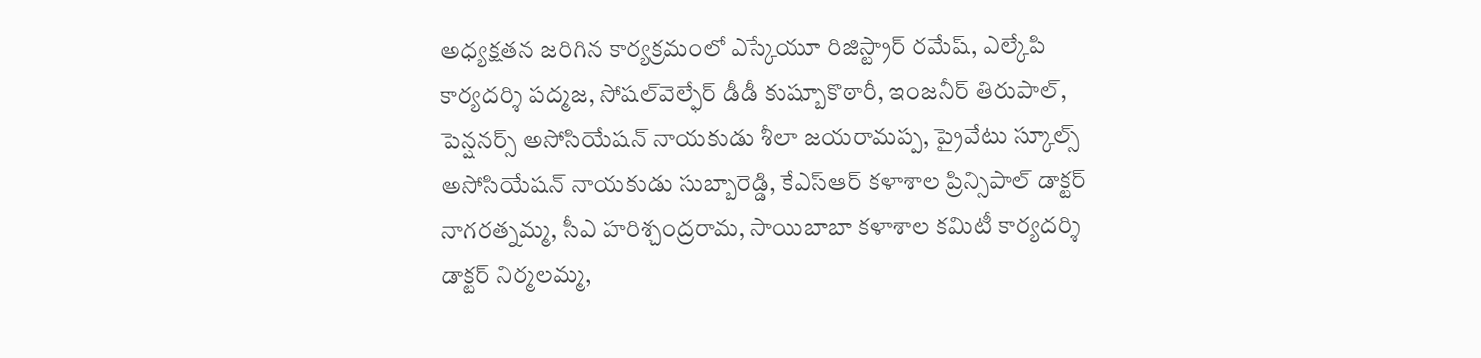అధ్యక్షతన జరిగిన కార్యక్రమంలో ఎస్కేయూ రిజిస్ట్రార్‌ రమేష్‌, ఎల్కేపి కార్యదర్శి పద్మజ, సోషల్‌వెల్ఫేర్‌ డీడీ కుష్బూకొఠారీ, ఇంజనీర్‌ తిరుపాల్‌, పెన్షనర్స్‌ అసోసియేషన్‌ నాయకుడు శీలా జయరామప్ప, ప్రైవేటు స్కూల్స్‌ అసోసియేషన్‌ నాయకుడు సుబ్బారెడ్డి, కేఎస్‌ఆర్‌ కళాశాల ప్రిన్సిపాల్‌ డాక్టర్‌ నాగరత్నమ్మ, సీఎ హరిశ్చంద్రరామ, సాయిబాబా కళాశాల కమిటీ కార్యదర్శి డాక్టర్‌ నిర్మలమ్మ,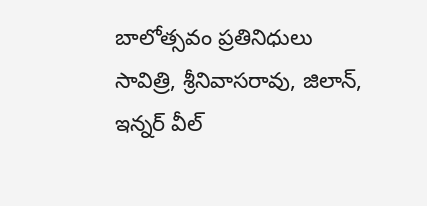బాలోత్సవం ప్రతినిధులు సావిత్రి, శ్రీనివాసరావు, జిలాన్‌, ఇన్నర్‌ వీల్‌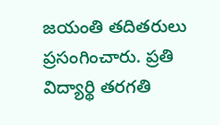జయంతి తదితరులు ప్రసంగించారు. ప్రతి విద్యార్థి తరగతి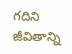గదిని జీవితాన్ని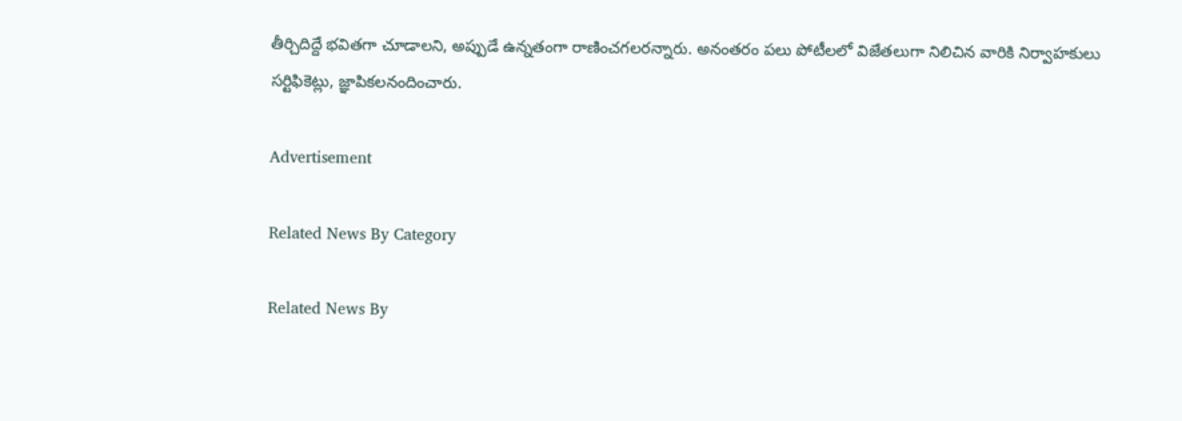తీర్చిదిద్దే భవితగా చూడాలని, అప్పుడే ఉన్నతంగా రాణించగలరన్నారు. అనంతరం పలు పోటీలలో విజేతలుగా నిలిచిన వారికి నిర్వాహకులు సర్టిఫికెట్లు, జ్ఞాపికలనందించారు.

Advertisement

Related News By Category

Related News By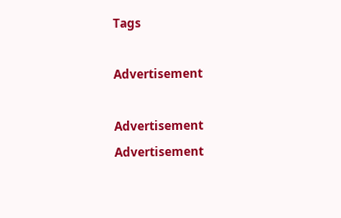Tags

Advertisement

Advertisement
Advertisement